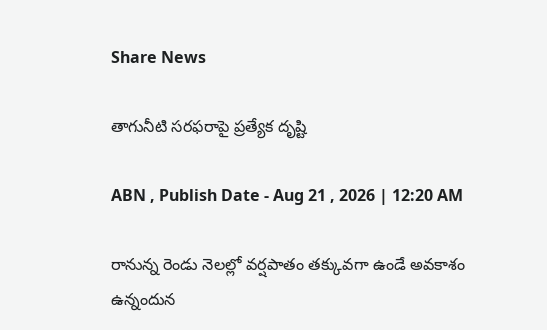Share News

తాగునీటి సరఫరాపై ప్రత్యేక దృష్టి

ABN , Publish Date - Aug 21 , 2026 | 12:20 AM

రానున్న రెండు నెలల్లో వర్షపాతం తక్కువగా ఉండే అవకాశం ఉన్నందున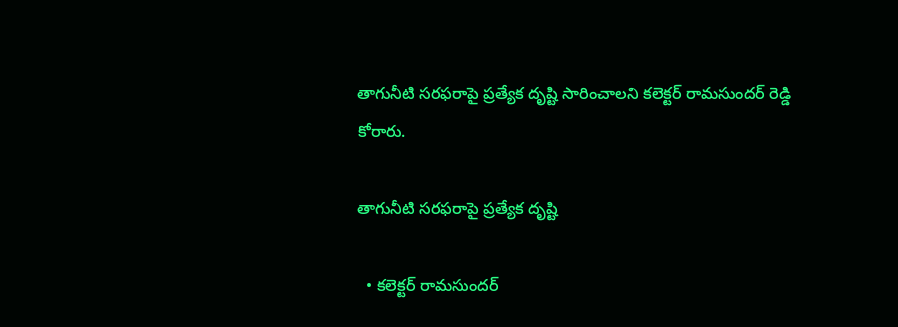తాగునీటి సరఫరాపై ప్రత్యేక దృష్టి సారించాలని కలెక్టర్‌ రామసుందర్‌ రెడ్డి కోరారు.

తాగునీటి సరఫరాపై ప్రత్యేక దృష్టి

  • కలెక్టర్‌ రామసుందర్‌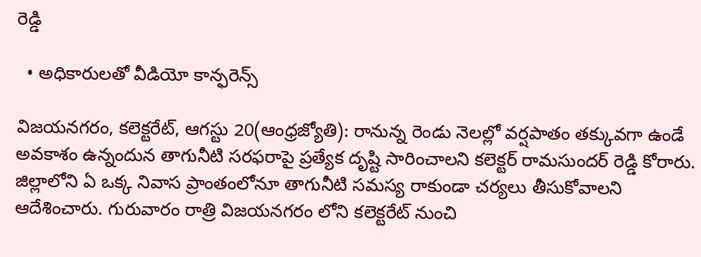రెడ్డి

  • అధికారులతో వీడియో కాన్ఫరెన్స్‌

విజయనగరం, కలెక్టరేట్‌, ఆగస్టు 20(ఆంధ్రజ్యోతి): రానున్న రెండు నెలల్లో వర్షపాతం తక్కువగా ఉండే అవకాశం ఉన్నందున తాగునీటి సరఫరాపై ప్రత్యేక దృష్టి సారించాలని కలెక్టర్‌ రామసుందర్‌ రెడ్డి కోరారు. జిల్లాలోని ఏ ఒక్క నివాస ప్రాంతంలోనూ తాగునీటి సమస్య రాకుండా చర్యలు తీసుకోవాలని ఆదేశించారు. గురువారం రాత్రి విజయనగరం లోని కలెక్టరేట్‌ నుంచి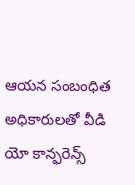ఆయన సంబంధిత అధికారులతో వీడి యో కాన్ఫరెన్స్‌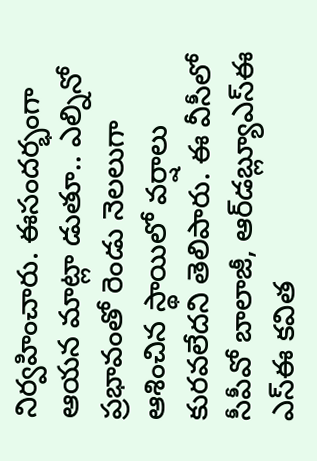నిర్వహించారు. ఈసందర్భంగా ఆయన మాట్లా డుతూ.. ఎల్నినో ప్రభావంతో రెండు నెలలుగా ఆశించిన స్థాయిలో వర్షాలు కురవలేదని తెలిపారు. ఈ వీసీలో సీపీవో బాలాజీ, ఆర్‌డబ్ల్యూఎస్‌ఈ ఎస్‌ఈ కవిత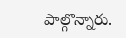పాల్గొన్నారు.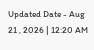Updated Date - Aug 21 , 2026 | 12:20 AM